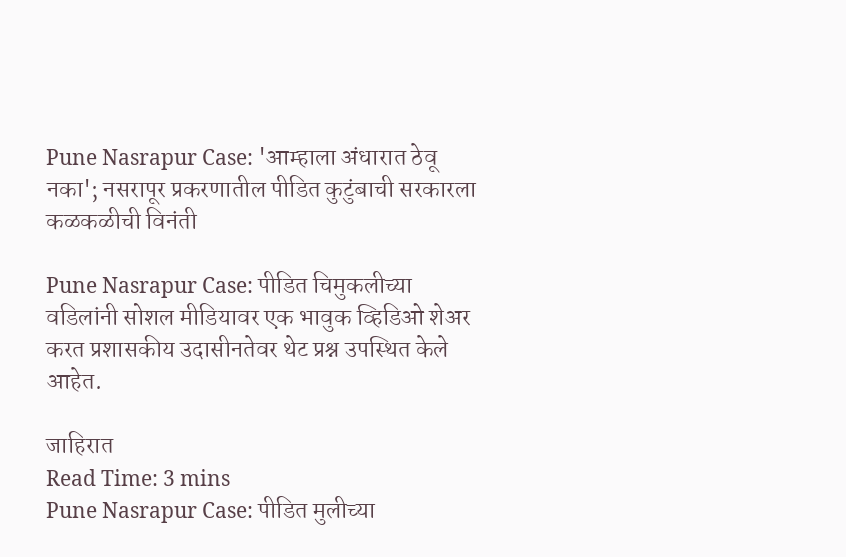Pune Nasrapur Case: 'आम्हाला अंधारात ठेवू नका'; नसरापूर प्रकरणातील पीडित कुटुंबाची सरकारला कळकळीची विनंती

Pune Nasrapur Case: पीडित चिमुकलीच्या वडिलांनी सोशल मीडियावर एक भावुक व्हिडिओ शेअर करत प्रशासकीय उदासीनतेवर थेट प्रश्न उपस्थित केले आहेत.

जाहिरात
Read Time: 3 mins
Pune Nasrapur Case: पीडित मुलीच्या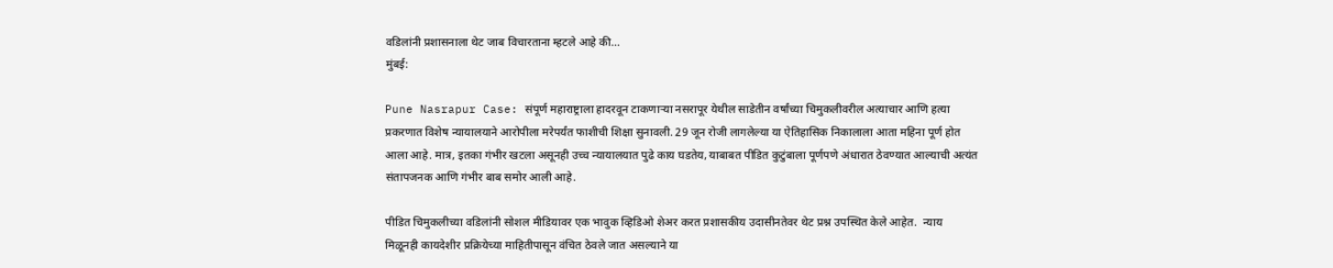वडिलांनी प्रशासनाला थेट जाब विचारताना म्हटले आहे की...
मुंबई:

Pune Nasrapur Case: संपूर्ण महाराष्ट्राला हादरवून टाकणाऱ्या नसरापूर येथील साडेतीन वर्षांच्या चिमुकलीवरील अत्याचार आणि हत्या प्रकरणात विशेष न्यायालयाने आरोपीला मरेपर्यंत फाशीची शिक्षा सुनावली. 29 जून रोजी लागलेल्या या ऐतिहासिक निकालाला आता महिना पूर्ण होत आला आहे. मात्र, इतका गंभीर खटला असूनही उच्च न्यायालयात पुढे काय घडतेय, याबाबत पीडित कुटुंबाला पूर्णपणे अंधारात ठेवण्यात आल्याची अत्यंत संतापजनक आणि गंभीर बाब समोर आली आहे.

पीडित चिमुकलीच्या वडिलांनी सोशल मीडियावर एक भावुक व्हिडिओ शेअर करत प्रशासकीय उदासीनतेवर थेट प्रश्न उपस्थित केले आहेत.  न्याय मिळूनही कायदेशीर प्रक्रियेच्या माहितीपासून वंचित ठेवले जात असल्याने या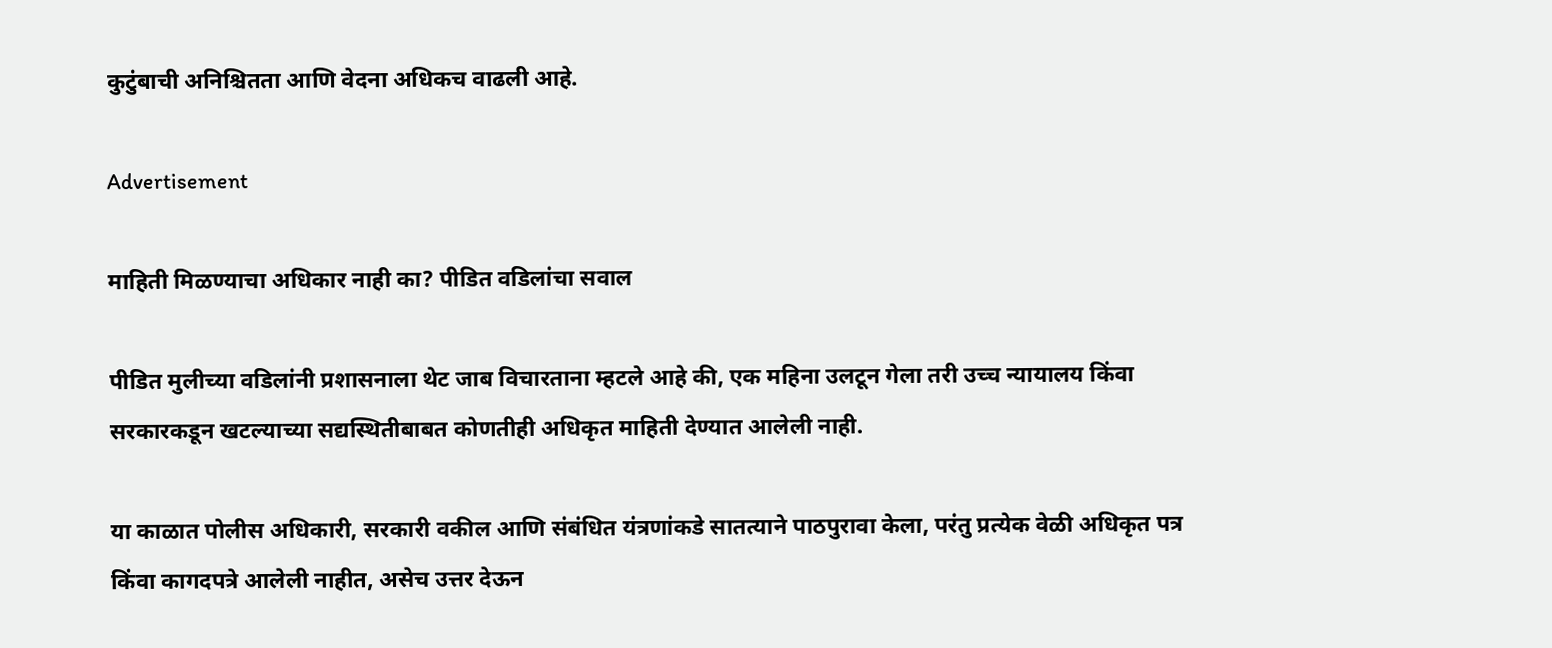कुटुंबाची अनिश्चितता आणि वेदना अधिकच वाढली आहे.

Advertisement

माहिती मिळण्याचा अधिकार नाही का? पीडित वडिलांचा सवाल

पीडित मुलीच्या वडिलांनी प्रशासनाला थेट जाब विचारताना म्हटले आहे की, एक महिना उलटून गेला तरी उच्च न्यायालय किंवा सरकारकडून खटल्याच्या सद्यस्थितीबाबत कोणतीही अधिकृत माहिती देण्यात आलेली नाही.

या काळात पोलीस अधिकारी, सरकारी वकील आणि संबंधित यंत्रणांकडे सातत्याने पाठपुरावा केला, परंतु प्रत्येक वेळी अधिकृत पत्र किंवा कागदपत्रे आलेली नाहीत, असेच उत्तर देऊन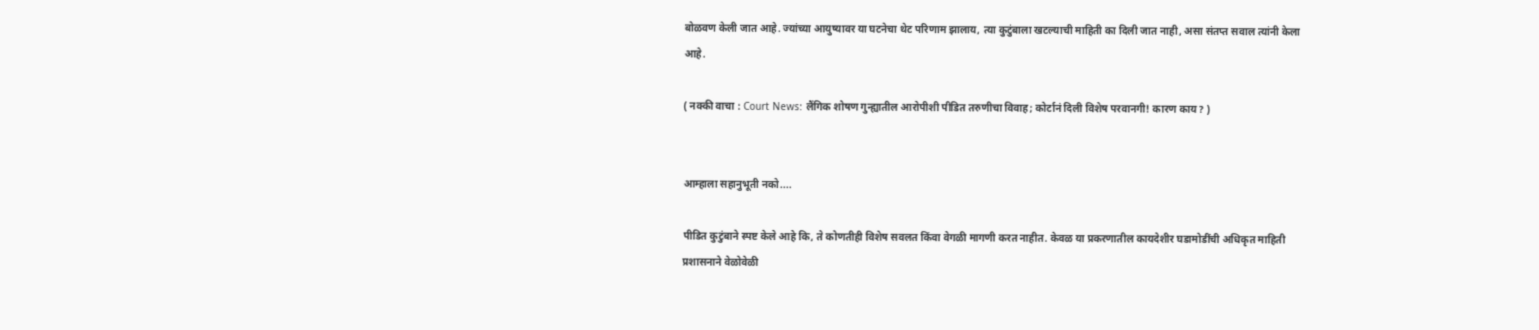बोळवण केली जात आहे. ज्यांच्या आयुष्यावर या घटनेचा थेट परिणाम झालाय, त्या कुटुंबाला खटल्याची माहिती का दिली जात नाही, असा संतप्त सवाल त्यांनी केला आहे.

( नक्की वाचा : Court News: लैंगिक शोषण गुन्ह्यातील आरोपीशी पीडित तरुणीचा विवाह; कोर्टानं दिली विशेष परवानगी! कारण काय? )


आम्हाला सहानुभूती नको....

पीडित कुटुंबाने स्पष्ट केले आहे कि, ते कोणतीही विशेष सवलत किंवा वेगळी मागणी करत नाहीत. केवळ या प्रकरणातील कायदेशीर घडामोडींची अधिकृत माहिती प्रशासनाने वेळोवेळी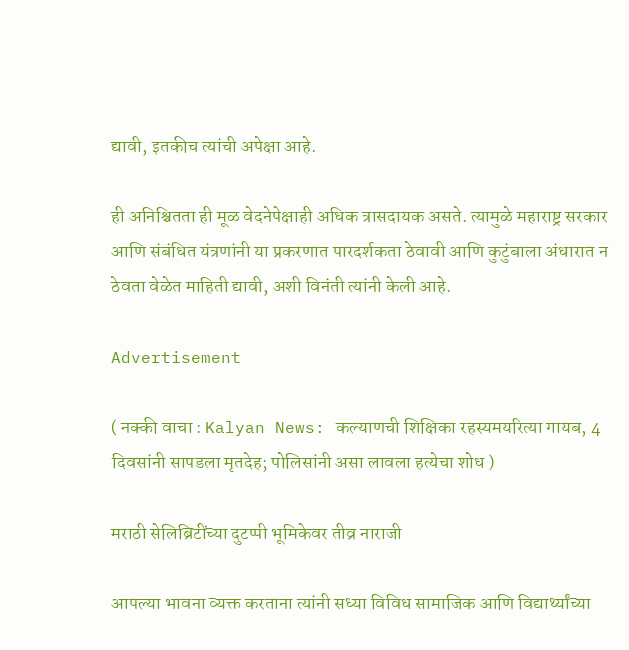द्यावी, इतकीच त्यांची अपेक्षा आहे.

ही अनिश्चितता ही मूळ वेदनेपेक्षाही अधिक त्रासदायक असते. त्यामुळे महाराष्ट्र सरकार आणि संबंधित यंत्रणांनी या प्रकरणात पारदर्शकता ठेवावी आणि कुटुंबाला अंधारात न ठेवता वेळेत माहिती द्यावी, अशी विनंती त्यांनी केली आहे.

Advertisement

( नक्की वाचा : Kalyan News: कल्याणची शिक्षिका रहस्यमयरित्या गायब, 4 दिवसांनी सापडला मृतदेह; पोलिसांनी असा लावला हत्येचा शोध )

मराठी सेलिब्रिटींच्या दुटप्पी भूमिकेवर तीव्र नाराजी

आपल्या भावना व्यक्त करताना त्यांनी सध्या विविध सामाजिक आणि विद्यार्थ्यांच्या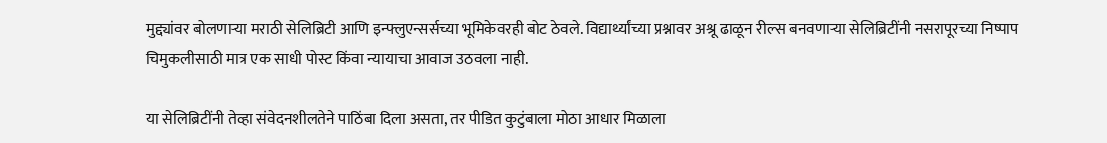मुद्द्यांवर बोलणाऱ्या मराठी सेलिब्रिटी आणि इन्फ्लुएन्सर्सच्या भूमिकेवरही बोट ठेवले. विद्यार्थ्यांच्या प्रश्नावर अश्रू ढाळून रील्स बनवणाऱ्या सेलिब्रिटींनी नसरापूरच्या निष्पाप चिमुकलीसाठी मात्र एक साधी पोस्ट किंवा न्यायाचा आवाज उठवला नाही.

या सेलिब्रिटींनी तेव्हा संवेदनशीलतेने पाठिंबा दिला असता, तर पीडित कुटुंबाला मोठा आधार मिळाला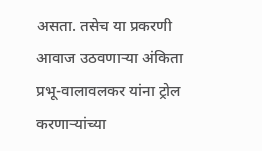असता. तसेच या प्रकरणी आवाज उठवणाऱ्या अंकिता प्रभू-वालावलकर यांना ट्रोल करणाऱ्यांच्या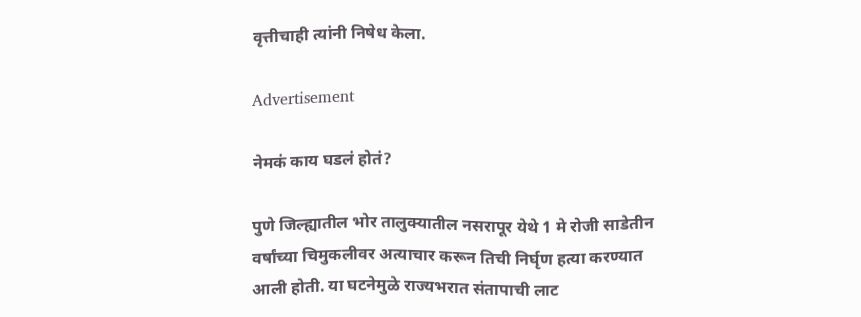वृत्तीचाही त्यांनी निषेध केला.

Advertisement

नेमकं काय घडलं होतं?

पुणे जिल्ह्यातील भोर तालुक्यातील नसरापूर येथे 1 मे रोजी साडेतीन वर्षांच्या चिमुकलीवर अत्याचार करून तिची निर्घृण हत्या करण्यात आली होती. या घटनेमुळे राज्यभरात संतापाची लाट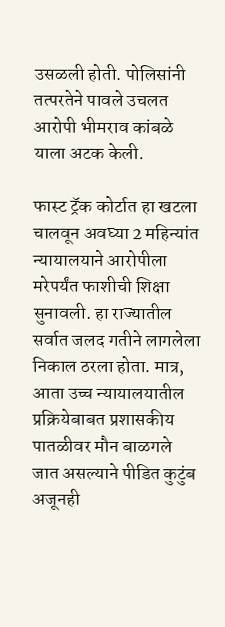उसळली होती. पोलिसांनी तत्परतेने पावले उचलत आरोपी भीमराव कांबळे याला अटक केली.

फास्ट ट्रॅक कोर्टात हा खटला चालवून अवघ्या 2 महिन्यांत न्यायालयाने आरोपीला मरेपर्यंत फाशीची शिक्षा सुनावली. हा राज्यातील सर्वात जलद गतीने लागलेला निकाल ठरला होता. मात्र, आता उच्च न्यायालयातील प्रक्रियेबाबत प्रशासकीय पातळीवर मौन बाळगले जात असल्याने पीडित कुटुंब अजूनही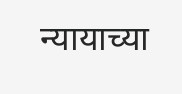न्यायाच्या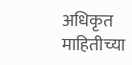अधिकृत माहितीच्या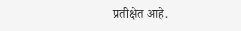प्रतीक्षेत आहे.